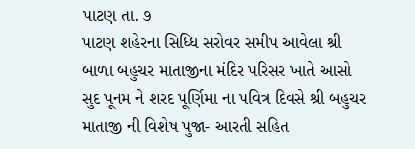પાટણ તા. ૭
પાટણ શહેરના સિધ્ધિ સરોવર સમીપ આવેલા શ્રી બાળા બહુચર માતાજીના મંદિર પરિસર ખાતે આસો સુદ પૂનમ ને શરદ પૂર્ણિમા ના પવિત્ર દિવસે શ્રી બહુચર માતાજી ની વિશેષ પુજા- આરતી સહિત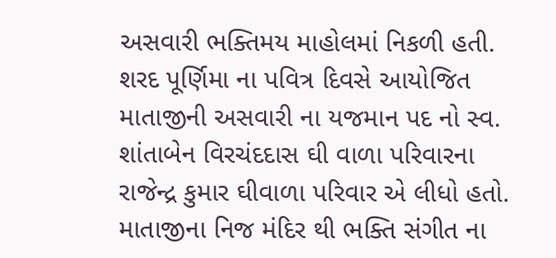અસવારી ભક્તિમય માહોલમાં નિકળી હતી.
શરદ પૂર્ણિમા ના પવિત્ર દિવસે આયોજિત માતાજીની અસવારી ના યજમાન પદ નો સ્વ. શાંતાબેન વિરચંદદાસ ઘી વાળા પરિવારના રાજેન્દ્ર કુમાર ઘીવાળા પરિવાર એ લીધો હતો.
માતાજીના નિજ મંદિર થી ભક્તિ સંગીત ના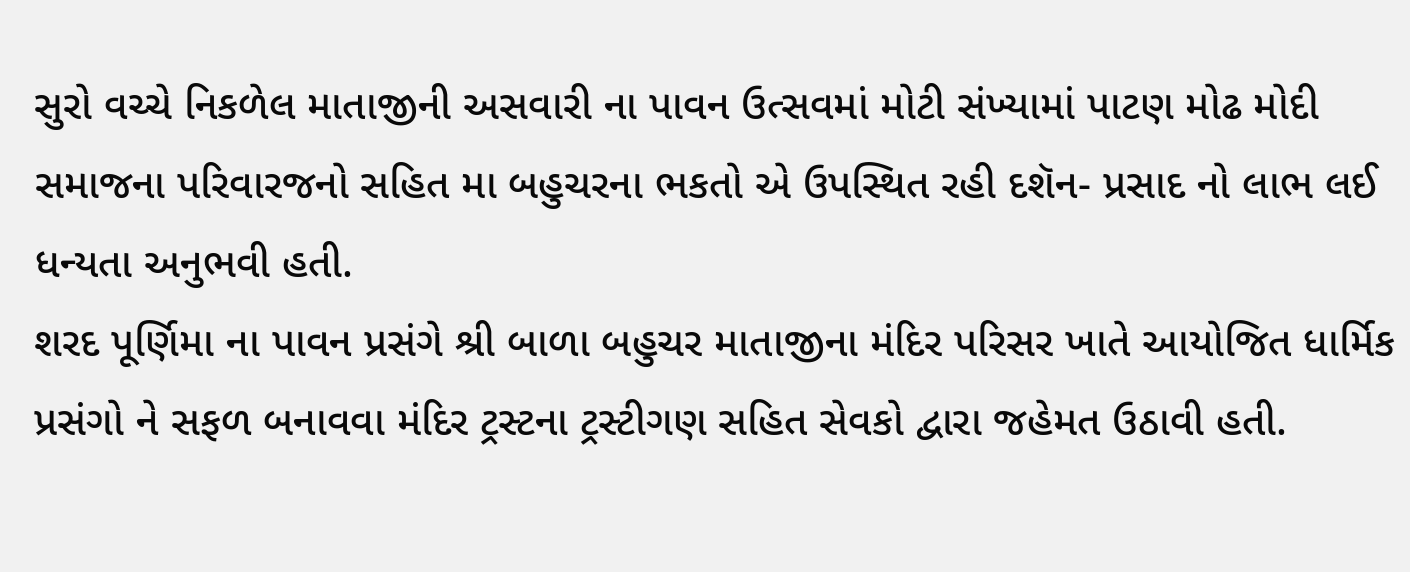સુરો વચ્ચે નિકળેલ માતાજીની અસવારી ના પાવન ઉત્સવમાં મોટી સંખ્યામાં પાટણ મોઢ મોદી સમાજના પરિવારજનો સહિત મા બહુચરના ભકતો એ ઉપસ્થિત રહી દશૅન- પ્રસાદ નો લાભ લઈ ધન્યતા અનુભવી હતી.
શરદ પૂર્ણિમા ના પાવન પ્રસંગે શ્રી બાળા બહુચર માતાજીના મંદિર પરિસર ખાતે આયોજિત ધાર્મિક પ્રસંગો ને સફળ બનાવવા મંદિર ટ્રસ્ટના ટ્રસ્ટીગણ સહિત સેવકો દ્વારા જહેમત ઉઠાવી હતી.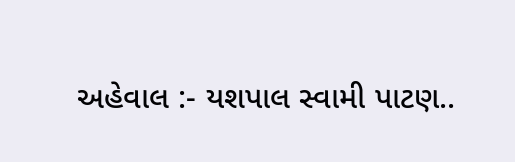અહેવાલ :- યશપાલ સ્વામી પાટણ..